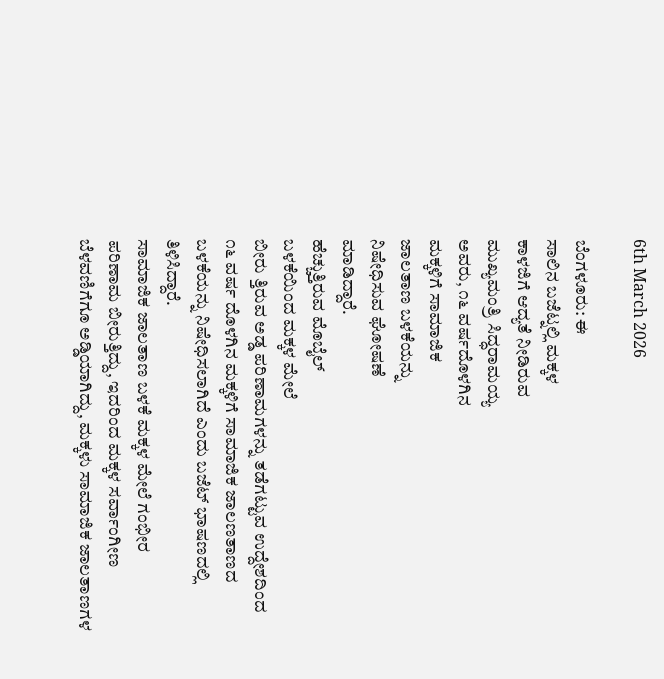6th March 2026

ಬೆಂಗಳೂರು: ಈ
ಸಾಲಿನ ಬಜೆಟ್ನಲ್ಲಿ ಮಕ್ಕಳ
ಕಾಳಜಿಗೆ ಆದ್ಯತೆ ನೀಡಿರುವ
ಮುಖ್ಯಮಂತ್ರಿ ಸಿದ್ಧರಾಮಯ್ಯ
ಅವರು, ೧೬ ವರ್ಷದೊಳಗಿನ
ಮಕ್ಕಳಿಗೆ ಸಾಮಾಜಿಕ
ಜಾಲತಾಣ ಬಳಕೆಯನ್ನು
ನಿಷೇಧಿಸುವ ಘೋಷಣೆ
ಮಾಡಿದ್ದಾರೆ.
ಹೆಚ್ಚುತ್ತಿರುವ ಮೊಬೈಲ್
ಬಳಕೆಯಿಂದ ಮಕ್ಕಳ ಮೇಲೆ
ಬೀರು ತ್ತಿರುವ ಅಡ್ಡ ಪರಿಣಾಮಗಳನ್ನು ತಡೆಗಟ್ಟುವ ಉದ್ದೇಶದಿಂದ
೧೬ ವರ್ಷ ದೊಳಗಿನ ಮಕ್ಕಳಿಗೆ ಸಾಮಾಜಿಕ ಜಾಲಣತಾಣದ
ಬಳಕೆಯನ್ನು ನಿಷೇಧಿಸಲಾಗಿದೆ ಎಂದು ಬಜೆಟ್ ಭಾಷಣದಲ್ಲಿ
ತಿಳಿಸಿದ್ದಾರೆ.
ಸಾಮಾಜಿಕ ಜಾಲತಾಣ ಬಳಕೆ ಮಕ್ಕಳ ಮೇಲೆ ಗಂಭೀರ
ಪರಿಣಾಮ ಬೀರುತ್ತಿದ್ದು, ಇದರಿಂದ ಮಕ್ಕಳ ಸರ್ವಾಂಗೀಣ
ಬೆಳವಣಿಗೆಗೂ ಅಡ್ಡಿಯಾಗಿದ್ದು, ಮಕ್ಕಳು ಸಾಮಾಜಿಕ ಜಾಲತಾಣಗಳ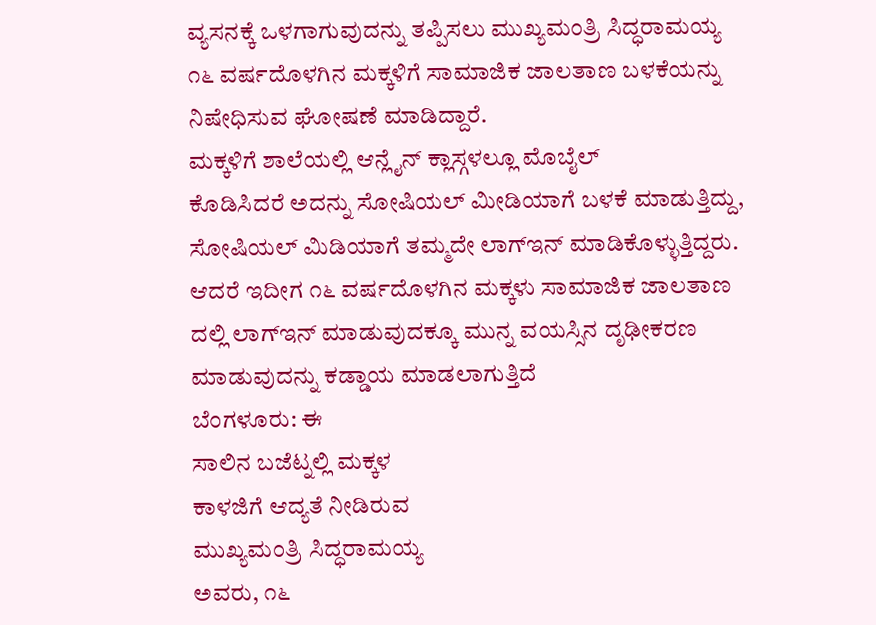ವ್ಯಸನಕ್ಕೆ ಒಳಗಾಗುವುದನ್ನು ತಪ್ಪಿಸಲು ಮುಖ್ಯಮಂತ್ರಿ ಸಿದ್ಧರಾಮಯ್ಯ
೧೬ ವರ್ಷದೊಳಗಿನ ಮಕ್ಕಳಿಗೆ ಸಾಮಾಜಿಕ ಜಾಲತಾಣ ಬಳಕೆಯನ್ನು
ನಿಷೇಧಿಸುವ ಘೋಷಣೆ ಮಾಡಿದ್ದಾರೆ.
ಮಕ್ಕಳಿಗೆ ಶಾಲೆಯಲ್ಲಿ ಆನ್ಲೈನ್ ಕ್ಲಾಸ್ಗಳಲ್ಲೂ ಮೊಬೈಲ್
ಕೊಡಿಸಿದರೆ ಅದನ್ನು ಸೋಷಿಯಲ್ ಮೀಡಿಯಾಗೆ ಬಳಕೆ ಮಾಡುತ್ತಿದ್ದು,
ಸೋಷಿಯಲ್ ಮಿಡಿಯಾಗೆ ತಮ್ಮದೇ ಲಾಗ್ಇನ್ ಮಾಡಿಕೊಳ್ಳುತ್ತಿದ್ದರು.
ಆದರೆ ಇದೀಗ ೧೬ ವರ್ಷದೊಳಗಿನ ಮಕ್ಕಳು ಸಾಮಾಜಿಕ ಜಾಲತಾಣ
ದಲ್ಲಿ ಲಾಗ್ಇನ್ ಮಾಡುವುದಕ್ಕೂ ಮುನ್ನ ವಯಸ್ಸಿನ ದೃಢೀಕರಣ
ಮಾಡುವುದನ್ನು ಕಡ್ಡಾಯ ಮಾಡಲಾಗುತ್ತಿದೆ
ಬೆಂಗಳೂರು: ಈ
ಸಾಲಿನ ಬಜೆಟ್ನಲ್ಲಿ ಮಕ್ಕಳ
ಕಾಳಜಿಗೆ ಆದ್ಯತೆ ನೀಡಿರುವ
ಮುಖ್ಯಮಂತ್ರಿ ಸಿದ್ಧರಾಮಯ್ಯ
ಅವರು, ೧೬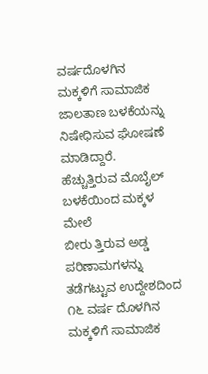ವರ್ಷದೊಳಗಿನ
ಮಕ್ಕಳಿಗೆ ಸಾಮಾಜಿಕ
ಜಾಲತಾಣ ಬಳಕೆಯನ್ನು
ನಿಷೇಧಿಸುವ ಘೋಷಣೆ
ಮಾಡಿದ್ದಾರೆ.
ಹೆಚ್ಚುತ್ತಿರುವ ಮೊಬೈಲ್
ಬಳಕೆಯಿಂದ ಮಕ್ಕಳ ಮೇಲೆ
ಬೀರು ತ್ತಿರುವ ಅಡ್ಡ ಪರಿಣಾಮಗಳನ್ನು ತಡೆಗಟ್ಟುವ ಉದ್ದೇಶದಿಂದ
೧೬ ವರ್ಷ ದೊಳಗಿನ ಮಕ್ಕಳಿಗೆ ಸಾಮಾಜಿಕ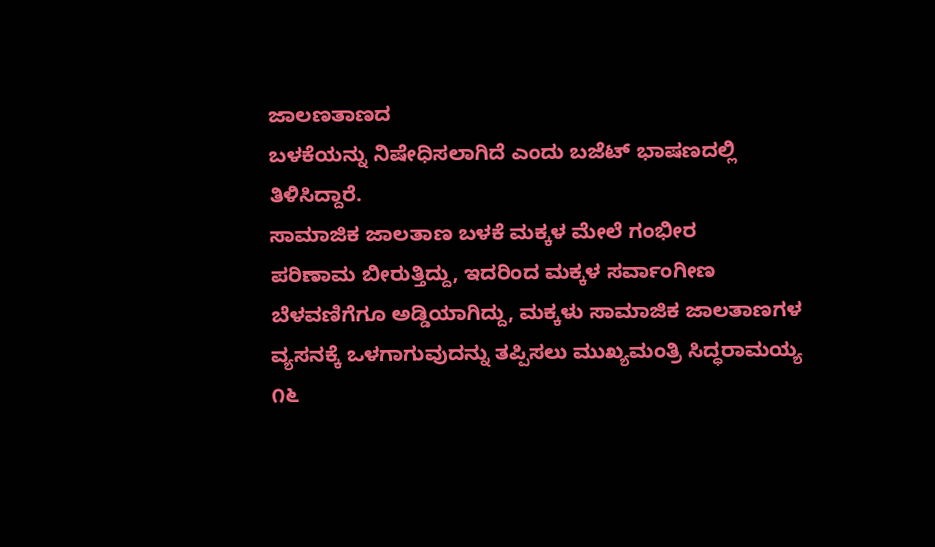ಜಾಲಣತಾಣದ
ಬಳಕೆಯನ್ನು ನಿಷೇಧಿಸಲಾಗಿದೆ ಎಂದು ಬಜೆಟ್ ಭಾಷಣದಲ್ಲಿ
ತಿಳಿಸಿದ್ದಾರೆ.
ಸಾಮಾಜಿಕ ಜಾಲತಾಣ ಬಳಕೆ ಮಕ್ಕಳ ಮೇಲೆ ಗಂಭೀರ
ಪರಿಣಾಮ ಬೀರುತ್ತಿದ್ದು, ಇದರಿಂದ ಮಕ್ಕಳ ಸರ್ವಾಂಗೀಣ
ಬೆಳವಣಿಗೆಗೂ ಅಡ್ಡಿಯಾಗಿದ್ದು, ಮಕ್ಕಳು ಸಾಮಾಜಿಕ ಜಾಲತಾಣಗಳ
ವ್ಯಸನಕ್ಕೆ ಒಳಗಾಗುವುದನ್ನು ತಪ್ಪಿಸಲು ಮುಖ್ಯಮಂತ್ರಿ ಸಿದ್ಧರಾಮಯ್ಯ
೧೬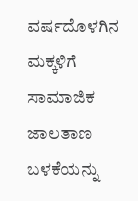ವರ್ಷದೊಳಗಿನ ಮಕ್ಕಳಿಗೆ ಸಾಮಾಜಿಕ ಜಾಲತಾಣ ಬಳಕೆಯನ್ನು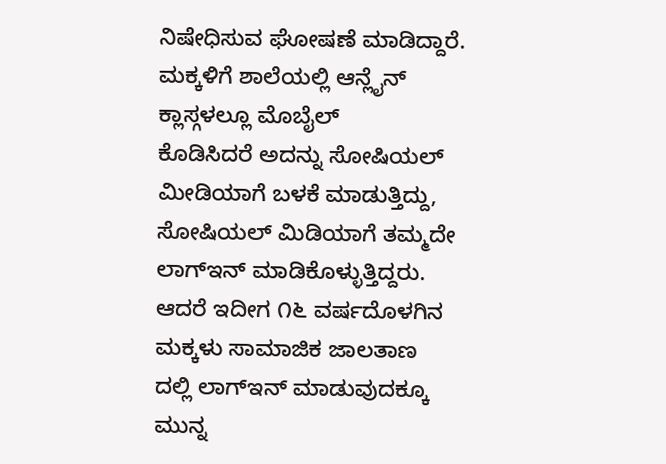ನಿಷೇಧಿಸುವ ಘೋಷಣೆ ಮಾಡಿದ್ದಾರೆ.
ಮಕ್ಕಳಿಗೆ ಶಾಲೆಯಲ್ಲಿ ಆನ್ಲೈನ್ ಕ್ಲಾಸ್ಗಳಲ್ಲೂ ಮೊಬೈಲ್
ಕೊಡಿಸಿದರೆ ಅದನ್ನು ಸೋಷಿಯಲ್ ಮೀಡಿಯಾಗೆ ಬಳಕೆ ಮಾಡುತ್ತಿದ್ದು,
ಸೋಷಿಯಲ್ ಮಿಡಿಯಾಗೆ ತಮ್ಮದೇ ಲಾಗ್ಇನ್ ಮಾಡಿಕೊಳ್ಳುತ್ತಿದ್ದರು.
ಆದರೆ ಇದೀಗ ೧೬ ವರ್ಷದೊಳಗಿನ ಮಕ್ಕಳು ಸಾಮಾಜಿಕ ಜಾಲತಾಣ
ದಲ್ಲಿ ಲಾಗ್ಇನ್ ಮಾಡುವುದಕ್ಕೂ ಮುನ್ನ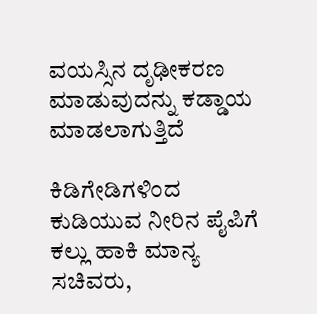ವಯಸ್ಸಿನ ದೃಢೀಕರಣ
ಮಾಡುವುದನ್ನು ಕಡ್ಡಾಯ ಮಾಡಲಾಗುತ್ತಿದೆ

ಕಿಡಿಗೇಡಿಗಳಿಂದ ಕುಡಿಯುವ ನೀರಿನ ಪೈಪಿಗೆ ಕಲ್ಲು ಹಾಕಿ ಮಾನ್ಯ ಸಚಿವರು,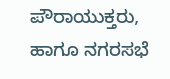ಪೌರಾಯುಕ್ತರು, ಹಾಗೂ ನಗರಸಭೆ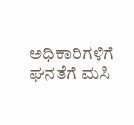ಅಧಿಕಾರಿಗಳಿಗೆ ಘನತೆಗೆ ಮಸಿ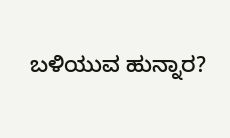ಬಳಿಯುವ ಹುನ್ನಾರ?